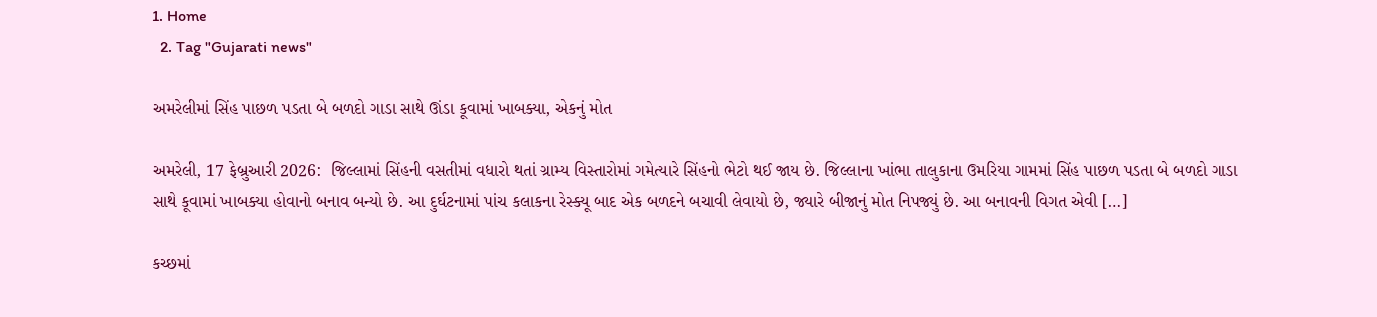1. Home
  2. Tag "Gujarati news"

અમરેલીમાં સિંહ પાછળ પડતા બે બળદો ગાડા સાથે ઊંડા કૂવામાં ખાબક્યા, એકનું મોત

અમરેલી, 17 ફેબ્રુઆરી 2026:  જિલ્લામાં સિંહની વસતીમાં વધારો થતાં ગ્રામ્ય વિસ્તારોમાં ગમેત્યારે સિંહનો ભેટો થઈ જાય છે. જિલ્લાના ખાંભા તાલુકાના ઉમરિયા ગામમાં સિંહ પાછળ પડતા બે બળદો ગાડા સાથે કૂવામાં ખાબક્યા હોવાનો બનાવ બન્યો છે. આ દુર્ઘટનામાં પાંચ કલાકના રેસ્ક્યૂ બાદ એક બળદને બચાવી લેવાયો છે, જ્યારે બીજાનું મોત નિપજ્યું છે. આ બનાવની વિગત એવી […]

કચ્છમાં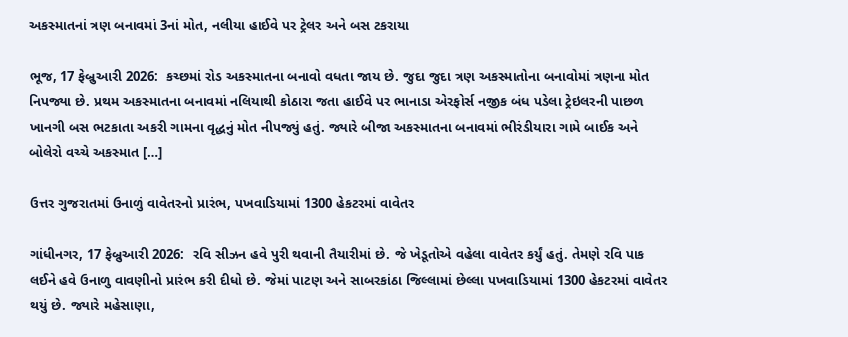અકસ્માતનાં ત્રણ બનાવમાં 3નાં મોત, નલીયા હાઈવે પર ટ્રેલર અને બસ ટકરાયા

ભૂજ, 17 ફેબ્રુઆરી 2026:  કચ્છમાં રોડ અકસ્માતના બનાવો વધતા જાય છે. જુદા જુદા ત્રણ અકસ્માતોના બનાવોમાં ત્રણના મોત નિપજ્યા છે. પ્રથમ અકસ્માતના બનાવમાં નલિયાથી કોઠારા જતા હાઈવે પર ભાનાડા એરફોર્સ નજીક બંધ પડેલા ટ્રેઇલરની પાછળ ખાનગી બસ ભટકાતા અકરી ગામના વૃદ્ધનું મોત નીપજ્યું હતું. જ્યારે બીજા અકસ્માતના બનાવમાં ભીરંડીયારા ગામે બાઈક અને બોલેરો વચ્ચે અકસ્માત […]

ઉત્તર ગુજરાતમાં ઉનાળું વાવેતરનો પ્રારંભ, પખવાડિયામાં 1300 હેકટરમાં વાવેતર

ગાંધીનગર, 17 ફેબ્રુઆરી 2026:  રવિ સીઝન હવે પુરી થવાની તૈયારીમાં છે. જે ખેડૂતોએ વહેલા વાવેતર કર્યું હતું. તેમણે રવિ પાક લઈને હવે ઉનાળુ વાવણીનો પ્રારંભ કરી દીધો છે. જેમાં પાટણ અને સાબરકાંઠા જિલ્લામાં છેલ્લા પખવાડિયામાં 1300 હેકટરમાં વાવેતર થયું છે. જ્યારે મહેસાણા,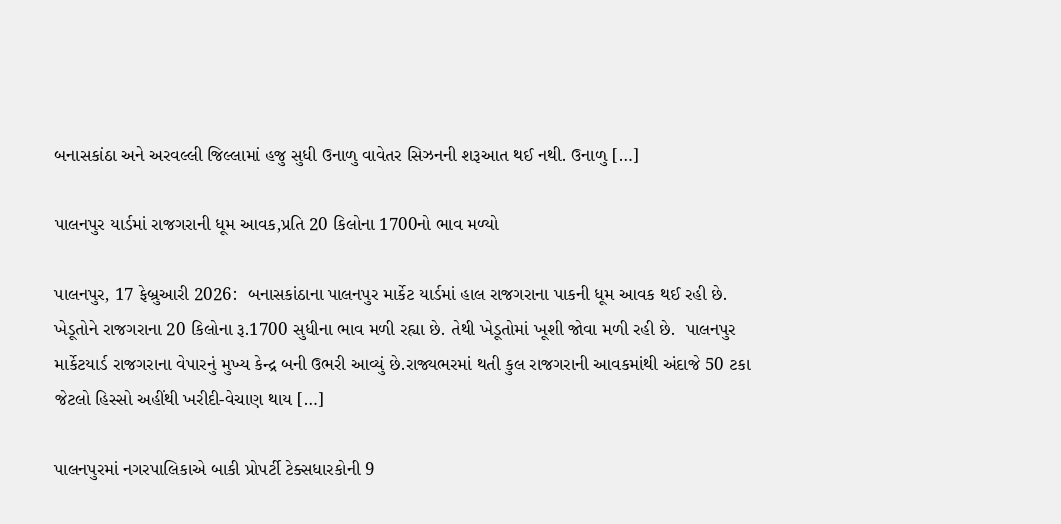બનાસકાંઠા અને અરવલ્લી જિલ્લામાં હજુ સુધી ઉનાળુ વાવેતર સિઝનની શરૂઆત થઈ નથી. ઉનાળુ […]

પાલનપુર યાર્ડમાં રાજગરાની ધૂમ આવક,પ્રતિ 20 કિલોના 1700નો ભાવ મળ્યો

પાલનપુર, 17 ફેબ્રુઆરી 2026:  બનાસકાંઠાના પાલનપુર માર્કેટ યાર્ડમાં હાલ રાજગરાના પાકની ધૂમ આવક થઈ રહી છે. ખેડૂતોને રાજગરાના 20 કિલોના રૂ.1700 સુધીના ભાવ મળી રહ્યા છે. તેથી ખેડૂતોમાં ખૂશી જોવા મળી રહી છે.  પાલનપુર માર્કેટયાર્ડ રાજગરાના વેપારનું મુખ્ય કેન્દ્ર બની ઉભરી આવ્યું છે.રાજ્યભરમાં થતી કુલ રાજગરાની આવકમાંથી અંદાજે 50 ટકા જેટલો હિસ્સો અહીંથી ખરીદી-વેચાણ થાય […]

પાલનપુરમાં નગરપાલિકાએ બાકી પ્રોપર્ટી ટેક્સધારકોની 9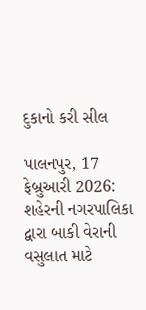દુકાનો કરી સીલ

પાલનપુર, 17 ફેબ્રુઆરી 2026:  શહેરની નગરપાલિકા દ્વારા બાકી વેરાની વસુલાત માટે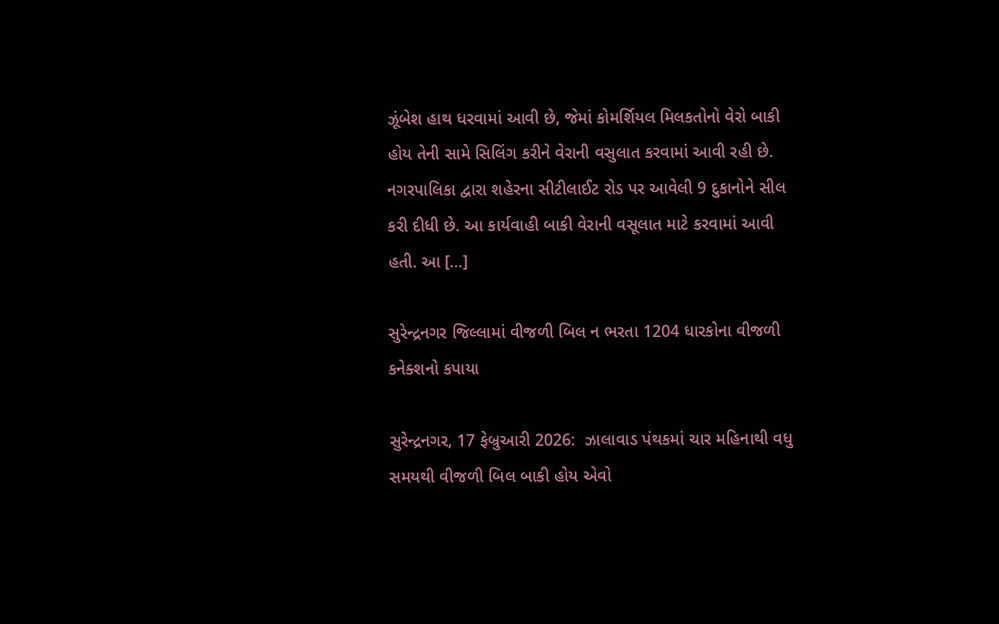ઝૂંબેશ હાથ ધરવામાં આવી છે, જેમાં કોમર્શિયલ મિલકતોનો વેરો બાકી હોય તેની સામે સિલિંગ કરીને વેરાની વસુલાત કરવામાં આવી રહી છે. નગરપાલિકા દ્વારા શહેરના સીટીલાઈટ રોડ પર આવેલી 9 દુકાનોને સીલ કરી દીધી છે. આ કાર્યવાહી બાકી વેરાની વસૂલાત માટે કરવામાં આવી હતી. આ […]

સુરેન્દ્રનગર જિલ્લામાં વીજળી બિલ ન ભરતા 1204 ધારકોના વીજળી કનેક્શનો કપાયા

સુરેન્દ્રનગર, 17 ફેબ્રુઆરી 2026:  ઝાલાવાડ પંથકમાં ચાર મહિનાથી વધુ સમયથી વીજળી બિલ બાકી હોય એવો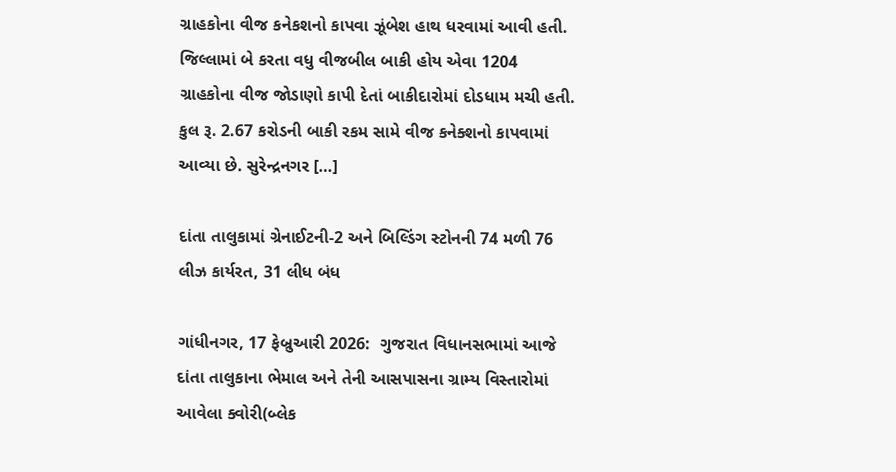ગ્રાહકોના વીજ કનેકશનો કાપવા ઝૂંબેશ હાથ ધરવામાં આવી હતી. જિલ્લામાં બે કરતા વધુ વીજબીલ બાકી હોય એવા 1204 ગ્રાહકોના વીજ જોડાણો કાપી દેતાં બાકીદારોમાં દોડધામ મચી હતી. કુલ રૂ. 2.67 કરોડની બાકી રકમ સામે વીજ કનેક્શનો કાપવામાં આવ્યા છે. સુરેન્દ્રનગર […]

દાંતા તાલુકામાં ગ્રેનાઈટની-2 અને બિલ્ડિંગ સ્ટોનની 74 મળી 76 લીઝ કાર્યરત, 31 લીધ બંધ

ગાંધીનગર, 17 ફેબ્રુઆરી 2026:  ગુજરાત વિધાનસભામાં આજે દાંતા તાલુકાના ભેમાલ અને તેની આસપાસના ગ્રામ્ય વિસ્તારોમાં આવેલા ક્વોરી(બ્લેક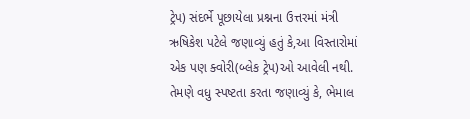ટ્રેપ) સંદર્ભે પૂછાયેલા પ્રશ્નના ઉત્તરમાં મંત્રી  ઋષિકેશ પટેલે જણાવ્યું હતું કે,આ વિસ્તારોમાં એક પણ ક્વોરી(બ્લેક ટ્રેપ)ઓ આવેલી નથી. તેમણે વધુ સ્પષ્ટતા કરતા જણાવ્યું કે, ભેમાલ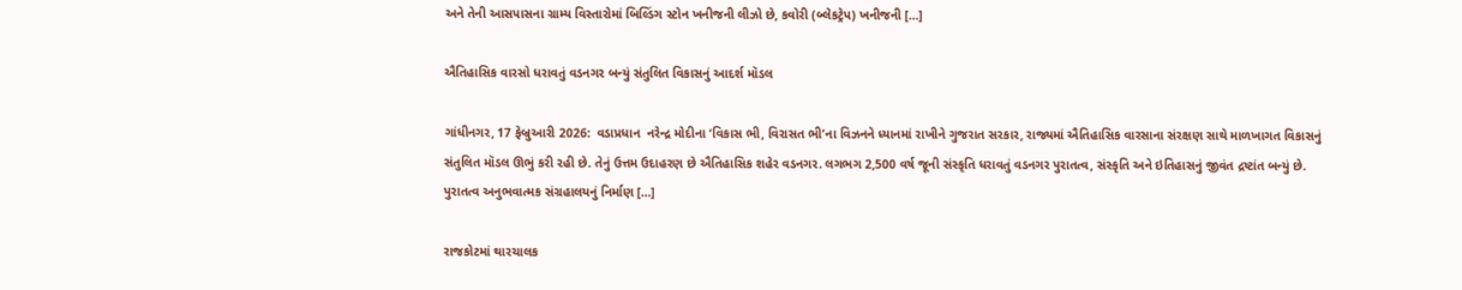અને તેની આસપાસના ગ્રામ્ય વિસ્તારોમાં બિલ્ડિંગ સ્ટોન ખનીજની લીઝો છે, કવોરી (બ્લેકટ્રેપ) ખનીજની […]

ઐતિહાસિક વારસો ધરાવતું વડનગર બન્યું સંતુલિત વિકાસનું આદર્શ મૉડલ

ગાંધીનગર, 17 ફેબ્રુઆરી 2026:  વડાપ્રધાન  નરેન્દ્ર મોદીના ‘વિકાસ ભી, વિરાસત ભી’ના વિઝનને ધ્યાનમાં રાખીને ગુજરાત સરકાર, રાજ્યમાં ઐતિહાસિક વારસાના સંરક્ષણ સાથે માળખાગત વિકાસનું સંતુલિત મૉડલ ઊભું કરી રહી છે. તેનું ઉત્તમ ઉદાહરણ છે ઐતિહાસિક શહેર વડનગર. લગભગ 2,500 વર્ષ જૂની સંસ્કૃતિ ધરાવતું વડનગર પુરાતત્વ, સંસ્કૃતિ અને ઇતિહાસનું જીવંત દ્રષ્ટાંત બન્યું છે. પુરાતત્વ અનુભવાત્મક સંગ્રહાલયનું નિર્માણ […]

રાજકોટમાં થારચાલક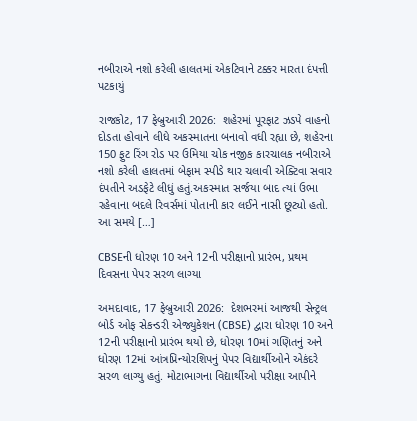નબીરાએ નશો કરેલી હાલતમાં એકટિવાને ટક્કર મારતા દંપત્તી પટકાયું

રાજકોટ, 17 ફેબ્રુઆરી 2026:  શહેરમાં પૂરફાટ ઝડપે વાહનો દોડતા હોવાને લીધે અકસ્માતના બનાવો વધી રહ્યા છે, શહેરના 150 ફુટ રિંગ રોડ પર ઉમિયા ચોક નજીક કારચાલક નબીરાએ નશો કરેલી હાલતમાં બેફામ સ્પીડે થાર ચલાવી એક્ટિવા સવાર દંપતીને અડફેટે લીધું હતું.અકસ્માત સર્જયા બાદ ત્યાં ઉભા રહેવાના બદલે રિવર્સમાં પોતાની કાર લઈને નાસી છૂટ્યો હતો. આ સમયે […]

CBSEની ધોરણ 10 અને 12ની પરીક્ષાનો પ્રારંભ, પ્રથમ દિવસના પેપર સરળ લાગ્યા

અમદાવાદ, 17 ફેબ્રુઆરી 2026:  દેશભરમાં આજથી સેન્ટ્રલ બોર્ડ ઓફ સેકન્ડરી એજ્યુકેશન (CBSE) દ્વારા ધોરણ 10 અને 12ની પરીક્ષાનો પ્રારંભ થયો છે, ધોરણ 10માં ગણિતનું અને ધોરણ 12માં આંત્રપ્રિન્યોરશિપનું પેપર વિદ્યાર્થીઓને એકંદરે સરળ લાગ્યુ હતું. મોટાભાગના વિદ્યાર્થીઓ પરીક્ષા આપીને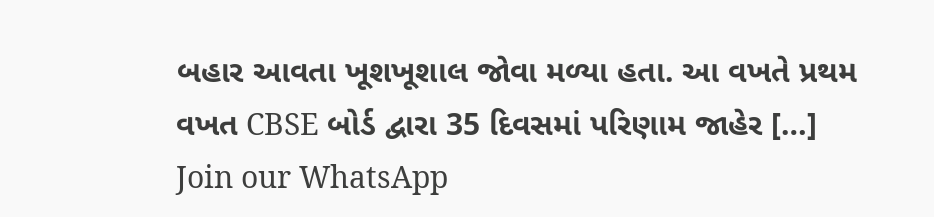બહાર આવતા ખૂશખૂશાલ જોવા મળ્યા હતા. આ વખતે પ્રથમ વખત CBSE બોર્ડ દ્વારા 35 દિવસમાં પરિણામ જાહેર […]
Join our WhatsApp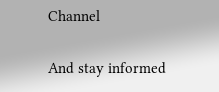Channel

And stay informed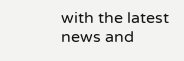with the latest news and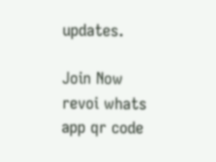updates.

Join Now
revoi whats app qr code